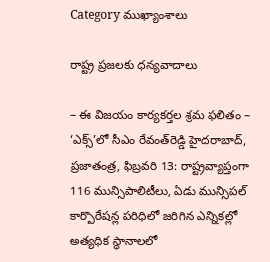Category ముఖ్యాంశాలు

రాష్ట్ర ప్రజలకు ధన్యవాదాలు

– ఈ విజయం కార్యకర్తల శ్రమ ఫలితం – ‘ఎక్స్‌’లో సీఎం రేవంత్‌రెడ్డి హైదరాబాద్, ప్రజాతంత్ర, ఫిబ్రవరి 13: రాష్ట్రవ్యాప్తంగా 116 మున్సిపాలిటీలు, ఏడు మున్సిపల్ కార్పొరేషన్ల పరిధిలో జరిగిన ఎన్నికల్లో అత్యధిక స్థానాలలో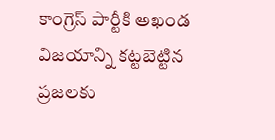కాంగ్రెస్ పార్టీకి అఖండ విజయాన్ని కట్టబెట్టిన ప్రజలకు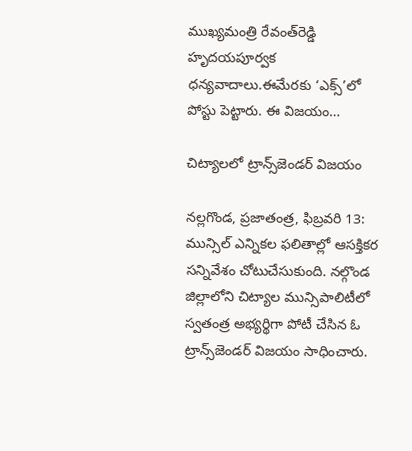ముఖ్యమంత్రి రేవంత్‌రెడ్డి హృదయపూర్వక ధన్యవాదాలు.ఈమేరకు ‘ఎక్స్‌’లో పోస్టు పెట్టారు. ఈ విజయం…

చిట్యాలలో ట్రాన్స్‌జెండర్ విజయం

నల్లగొండ, ప్రజాతంత్ర, ఫిబ్రవరి 13: మున్సిల్ ఎన్నికల ఫలితాల్లో ఆసక్తికర సన్నివేశం చోటుచేసుకుంది. నల్గొండ జిల్లాలోని చిట్యాల మున్సిపాలిటీలో స్వతంత్ర అభ్యర్థిగా పోటీ చేసిన ఓ ట్రాన్స్‌జెండర్ విజయం సాధించారు.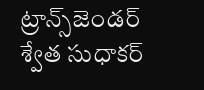ట్రాన్స్‌జెండర్ శ్వేత సుధాకర్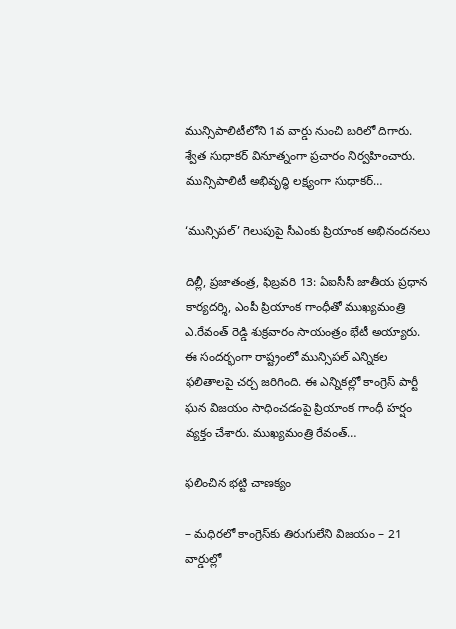మున్సిపాలిటీలోని 1వ వార్డు నుంచి బరిలో దిగారు. శ్వేత సుధాకర్ వినూత్నంగా ప్రచారం నిర్వహించారు. మున్సిపాలిటీ అభివృద్ధి లక్ష్యంగా సుధాకర్…

‘మున్సిపల్‌’ గెలుపుపై సీఎంకు ప్రియాంక అభినందనలు

దిల్లీ, ప్రజాతంత్ర, ఫిబ్రవరి 13: ఏఐసీసీ జాతీయ ప్రధాన కార్యదర్శి, ఎంపీ ప్రియాంక గాంధీతో ముఖ్యమంత్రి ఎ.రేవంత్ రెడ్డి శుక్రవారం సాయంత్రం భేటీ అయ్యారు. ఈ సందర్భంగా రాష్ట్రంలో మున్సిపల్ ఎన్నికల ఫలితాలపై చర్చ జరిగింది. ఈ ఎన్నికల్లో కాంగ్రెస్ పార్టీ ఘన విజయం సాధించడంపై ప్రియాంక గాంధీ హర్షం వ్యక్తం చేశారు. ముఖ్యమంత్రి రేవంత్…

ఫలించిన భ‌ట్టి చాణ‌క్యం

– మ‌ధిర‌లో కాంగ్రెస్‌కు తిరుగులేని విజ‌యం – 21 వార్డుల్లో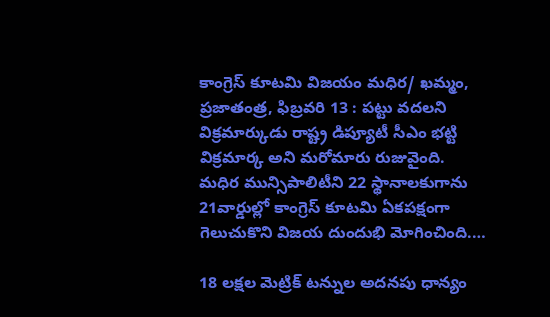కాంగ్రెస్ కూటమి విజయం మధిర/ ఖమ్మం, ప్రజాతంత్ర, ఫిబ్రవరి 13 : పట్టు వదలని విక్రమార్కుడు రాష్ట్ర డిప్యూటీ సీఎం భట్టి విక్రమార్క అని మరోమారు రుజువైంది.  మధిర మున్సిపాలిటీని 22 స్థానాలకుగాను 21వార్డుల్లో కాంగ్రెస్ కూటమి ఏకపక్షంగా గెలుచుకొని విజయ దుందుభి మోగించింది.…

18 లక్షల మెట్రిక్ టన్నుల అదనపు ధాన్యం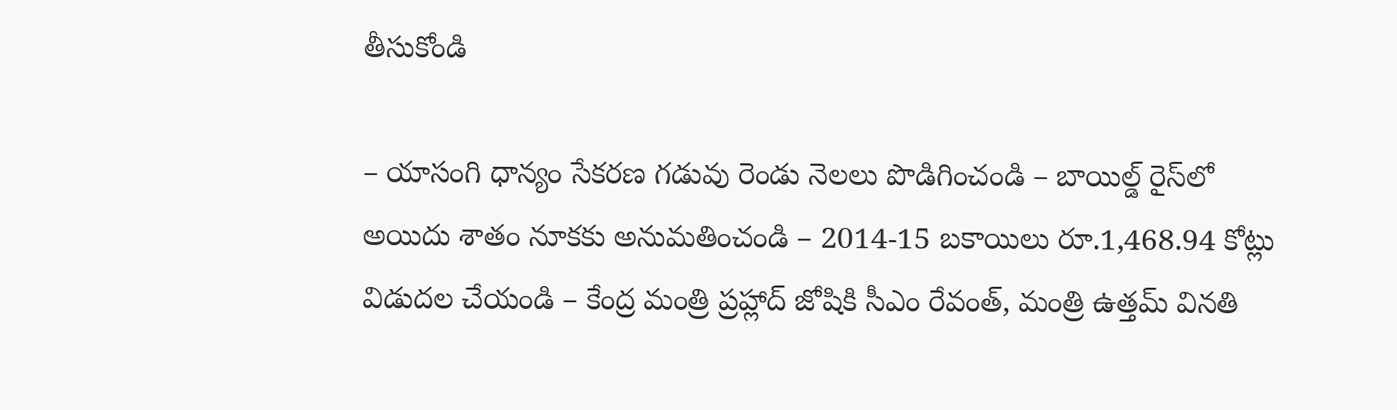తీసుకోండి

– యాసంగి ధాన్యం సేకరణ గడువు రెండు నెలలు పొడిగించండి – బాయిల్డ్ రైస్‌లో అయిదు శాతం నూకకు అనుమతించండి – 2014-15 బకాయిలు రూ.1,468.94 కోట్లు విడుదల చేయండి – కేంద్ర మంత్రి ప్రహ్లాద్ జోషికి సీఎం రేవంత్, మంత్రి ఉత్తమ్ వినతి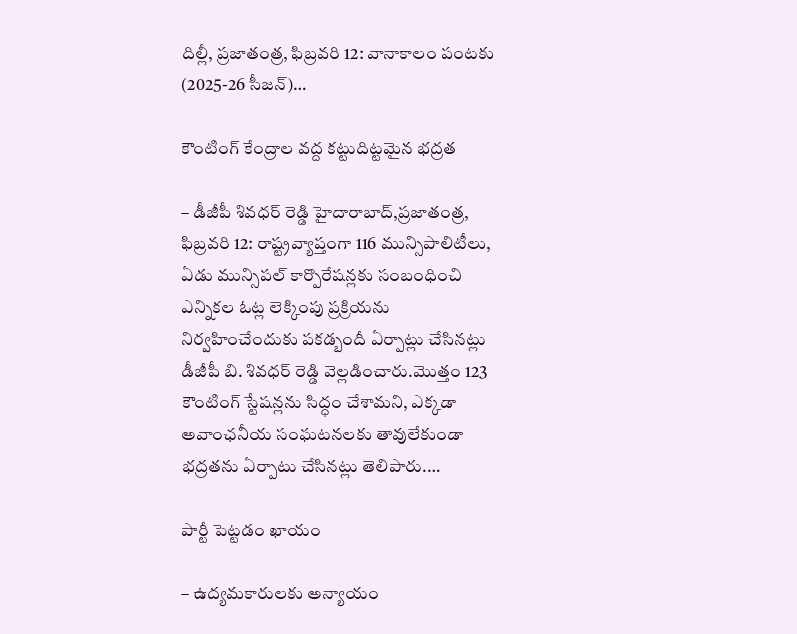దిల్లీ, ప్రజాతంత్ర, ఫిబ్రవరి 12: వానాకాలం పంటకు (2025-26 సీజన్)…

కౌంటింగ్ కేంద్రాల వద్ద కట్టుదిట్టమైన భద్రత

– డీజీపీ శివధర్ రెడ్డి హైదారాబాద్,ప్ర‌జాతంత్ర‌, ఫిబ్రవరి 12: రాష్ట్రవ్యాప్తంగా 116 మున్సిపాలిటీలు, ఏడు మున్సిపల్ కార్పొరేషన్లకు సంబంధించి ఎన్నికల ఓట్ల లెక్కింపు ప్రక్రియను నిర్వహించేందుకు పకడ్బందీ ఏర్పాట్లు చేసినట్లు డీజీపీ బి. శివధర్ రెడ్డి వెల్లడించారు.మొత్తం 123 కౌంటింగ్ స్టేషన్లను సిద్ధం చేశామని, ఎక్కడా అవాంఛనీయ సంఘటనలకు తావులేకుండా భద్రతను ఏర్పాటు చేసినట్లు తెలిపారు.…

పార్టీ పెట్టడం ఖాయం

– ఉద్యమకారులకు అన్యాయం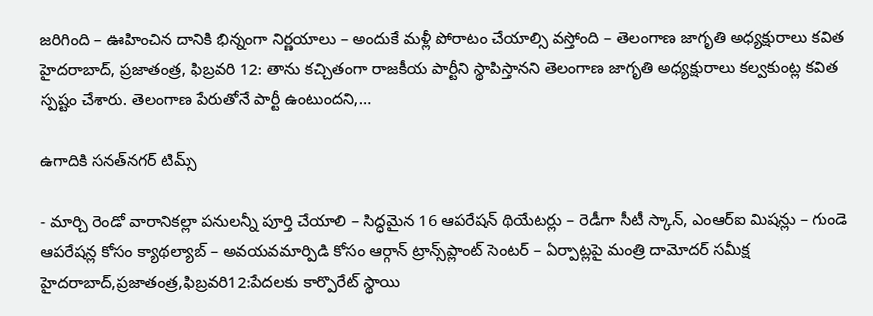జరిగింది – ఊహించిన దానికి భిన్నంగా నిర్ణయాలు – అందుకే మళ్లీ పోరాటం చేయాల్సి వస్తోంది – తెలంగాణ జాగృతి అధ్యక్షురాలు కవిత హైదరాబాద్, ప్రజాతంత్ర, ఫిబ్రవరి 12: తాను కచ్చితంగా రాజకీయ పార్టీని స్థాపిస్తానని తెలంగాణ జాగృతి అధ్యక్షురాలు కల్వకుంట్ల కవిత స్పష్టం చేశారు. తెలంగాణ పేరుతోనే పార్టీ ఉంటుందని,…

ఉగాదికి సనత్‌నగర్‌ ‌టిమ్స్

- మార్చి రెండో వారానికల్లా పనులన్నీ పూర్తి చేయాలి – సిద్ధమైన 16 ఆపరేషన్‌ ‌థియేటర్లు – రెడీగా సీటీ స్కాన్‌, ఎంఆర్‌ఐ ‌మిషన్లు – గుండె ఆపరేషన్ల కోసం క్యాథల్యాబ్‌ – అవయవమార్పిడి కోసం ఆర్గాన్‌ ‌ట్రాన్స్‌ప్లాంట్‌ ‌సెంటర్‌ – ఏర్పాట్లపై మంత్రి దామోదర్‌ ‌సమీక్ష హైదరాబాద్‌,ప్రజాతంత్ర,ఫిబ్రవరి12:పేదలకు కార్పొరేట్‌ ‌స్థాయి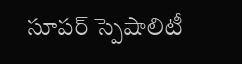సూపర్‌ ‌స్పెషాలిటీ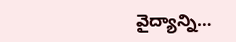వైద్యాన్ని…